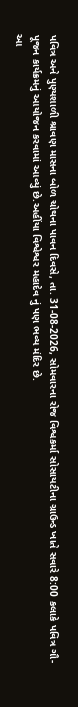પવિત્ર અને પુણ્યશાળી શ્રાવણ માસના બોળ ચોથના પાવન દિવસે, તા. 31-08-2026, સોમવારના રોજ વિશ્વકર્મા સોસાયટીના ગ્રાઉન્ડ ખાતે સવારે 8:00 કલાકે પવિત્ર ગૌ-પૂજન કાર્યક્રમનું આયોજન કરવામાં આવ્યું છે.અહીંયા વિશ્વેશ્વર મહાદેવ નું પણ ભવ્ય મંદિર છે.
આ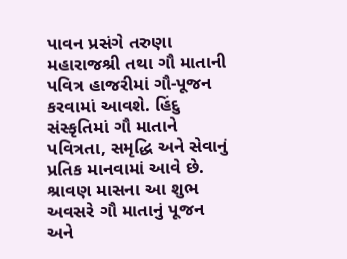પાવન પ્રસંગે તરુણા મહારાજશ્રી તથા ગૌ માતાની પવિત્ર હાજરીમાં ગૌ-પૂજન કરવામાં આવશે. હિંદુ સંસ્કૃતિમાં ગૌ માતાને પવિત્રતા, સમૃદ્ધિ અને સેવાનું પ્રતિક માનવામાં આવે છે.
શ્રાવણ માસના આ શુભ અવસરે ગૌ માતાનું પૂજન અને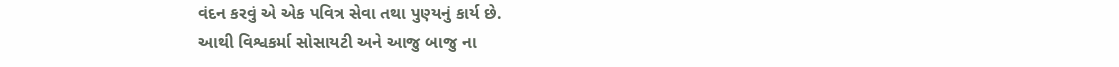વંદન કરવું એ એક પવિત્ર સેવા તથા પુણ્યનું કાર્ય છે.
આથી વિશ્વકર્મા સોસાયટી અને આજુ બાજુ ના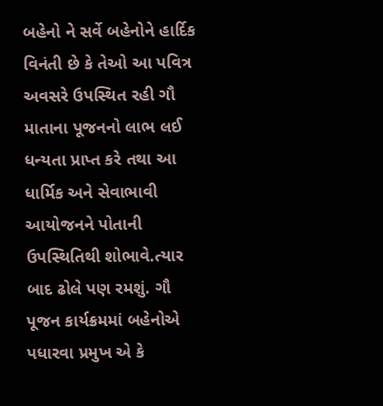બહેનો ને સર્વે બહેનોને હાર્દિક વિનંતી છે કે તેઓ આ પવિત્ર અવસરે ઉપસ્થિત રહી ગૌ માતાના પૂજનનો લાભ લઈ ધન્યતા પ્રાપ્ત કરે તથા આ ધાર્મિક અને સેવાભાવી આયોજનને પોતાની ઉપસ્થિતિથી શોભાવે.ત્યાર બાદ ઢોલે પણ રમશું. ગૌ પૂજન કાર્યક્રમમાં બહેનોએ પધારવા પ્રમુખ એ કે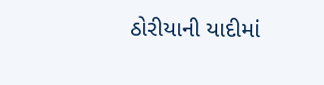ઠોરીયાની યાદીમાં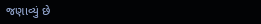જણાવ્યું છે